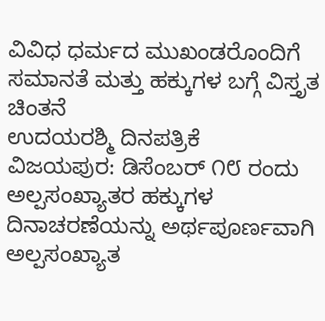ವಿವಿಧ ಧರ್ಮದ ಮುಖಂಡರೊಂದಿಗೆ ಸಮಾನತೆ ಮತ್ತು ಹಕ್ಕುಗಳ ಬಗ್ಗೆ ವಿಸ್ತೃತ ಚಿಂತನೆ
ಉದಯರಶ್ಮಿ ದಿನಪತ್ರಿಕೆ
ವಿಜಯಪುರ: ಡಿಸೆಂಬರ್ ೧೮ ರಂದು ಅಲ್ಪಸಂಖ್ಯಾತರ ಹಕ್ಕುಗಳ ದಿನಾಚರಣೆಯನ್ನು ಅರ್ಥಪೂರ್ಣವಾಗಿ ಅಲ್ಪಸಂಖ್ಯಾತ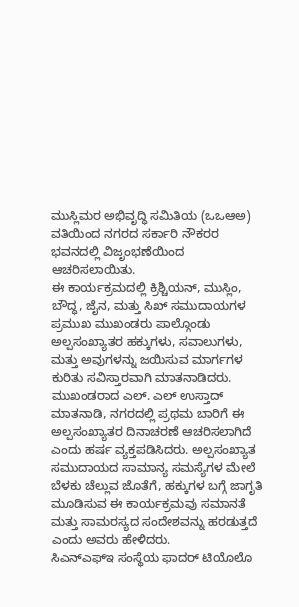ಮುಸ್ಲಿಮರ ಅಭಿವೃದ್ಧಿ ಸಮಿತಿಯ (ಒಒಆಅ) ವತಿಯಿಂದ ನಗರದ ಸರ್ಕಾರಿ ನೌಕರರ ಭವನದಲ್ಲಿ ವಿಜೃಂಭಣೆಯಿಂದ ಆಚರಿಸಲಾಯಿತು.
ಈ ಕಾರ್ಯಕ್ರಮದಲ್ಲಿ ಕ್ರಿಶ್ಚಿಯನ್, ಮುಸ್ಲಿಂ, ಬೌದ್ಧ, ಜೈನ, ಮತ್ತು ಸಿಖ್ ಸಮುದಾಯಗಳ ಪ್ರಮುಖ ಮುಖಂಡರು ಪಾಲ್ಗೊಂಡು ಅಲ್ಪಸಂಖ್ಯಾತರ ಹಕ್ಕುಗಳು, ಸವಾಲುಗಳು, ಮತ್ತು ಅವುಗಳನ್ನು ಜಯಿಸುವ ಮಾರ್ಗಗಳ ಕುರಿತು ಸವಿಸ್ತಾರವಾಗಿ ಮಾತನಾಡಿದರು.
ಮುಖಂಡರಾದ ಎಲ್. ಎಲ್ ಉಸ್ತಾದ್ ಮಾತನಾಡಿ, ನಗರದಲ್ಲಿ ಪ್ರಥಮ ಬಾರಿಗೆ ಈ ಅಲ್ಪಸಂಖ್ಯಾತರ ದಿನಾಚರಣೆ ಆಚರಿಸಲಾಗಿದೆ ಎಂದು ಹರ್ಷ ವ್ಯಕ್ತಪಡಿಸಿದರು. ಅಲ್ಪಸಂಖ್ಯಾತ ಸಮುದಾಯದ ಸಾಮಾನ್ಯ ಸಮಸ್ಯೆಗಳ ಮೇಲೆ ಬೆಳಕು ಚೆಲ್ಲುವ ಜೊತೆಗೆ, ಹಕ್ಕುಗಳ ಬಗ್ಗೆ ಜಾಗೃತಿ ಮೂಡಿಸುವ ಈ ಕಾರ್ಯಕ್ರಮವು ಸಮಾನತೆ ಮತ್ತು ಸಾಮರಸ್ಯದ ಸಂದೇಶವನ್ನು ಹರಡುತ್ತದೆ ಎಂದು ಅವರು ಹೇಳಿದರು.
ಸಿಎನ್ಎಫ್ಇ ಸಂಸ್ಥೆಯ ಫಾದರ್ ಟಿಯೊಲೊ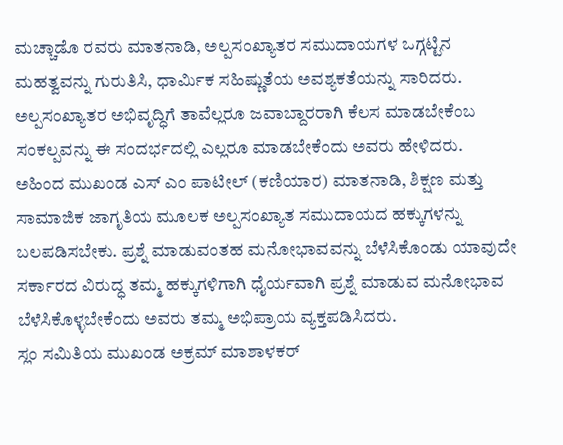ಮಚ್ಚಾಡೊ ರವರು ಮಾತನಾಡಿ, ಅಲ್ಪಸಂಖ್ಯಾತರ ಸಮುದಾಯಗಳ ಒಗ್ಗಟ್ಟಿನ ಮಹತ್ವವನ್ನು ಗುರುತಿಸಿ, ಧಾರ್ಮಿಕ ಸಹಿಷ್ಣುತೆಯ ಅವಶ್ಯಕತೆಯನ್ನು ಸಾರಿದರು. ಅಲ್ಪಸಂಖ್ಯಾತರ ಅಭಿವೃದ್ಧಿಗೆ ತಾವೆಲ್ಲರೂ ಜವಾಬ್ದಾರರಾಗಿ ಕೆಲಸ ಮಾಡಬೇಕೆಂಬ ಸಂಕಲ್ಪವನ್ನು ಈ ಸಂದರ್ಭದಲ್ಲಿ ಎಲ್ಲರೂ ಮಾಡಬೇಕೆಂದು ಅವರು ಹೇಳಿದರು.
ಅಹಿಂದ ಮುಖಂಡ ಎಸ್ ಎಂ ಪಾಟೀಲ್ (ಕಣಿಯಾರ) ಮಾತನಾಡಿ, ಶಿಕ್ಷಣ ಮತ್ತು ಸಾಮಾಜಿಕ ಜಾಗೃತಿಯ ಮೂಲಕ ಅಲ್ಪಸಂಖ್ಯಾತ ಸಮುದಾಯದ ಹಕ್ಕುಗಳನ್ನು ಬಲಪಡಿಸಬೇಕು. ಪ್ರಶ್ನೆ ಮಾಡುವಂತಹ ಮನೋಭಾವವನ್ನು ಬೆಳೆಸಿಕೊಂಡು ಯಾವುದೇ ಸರ್ಕಾರದ ವಿರುದ್ಧ ತಮ್ಮ ಹಕ್ಕುಗಳಿಗಾಗಿ ಧೈರ್ಯವಾಗಿ ಪ್ರಶ್ನೆ ಮಾಡುವ ಮನೋಭಾವ ಬೆಳೆಸಿಕೊಳ್ಳಬೇಕೆಂದು ಅವರು ತಮ್ಮ ಅಭಿಪ್ರಾಯ ವ್ಯಕ್ತಪಡಿಸಿದರು.
ಸ್ಲಂ ಸಮಿತಿಯ ಮುಖಂಡ ಅಕ್ರಮ್ ಮಾಶಾಳಕರ್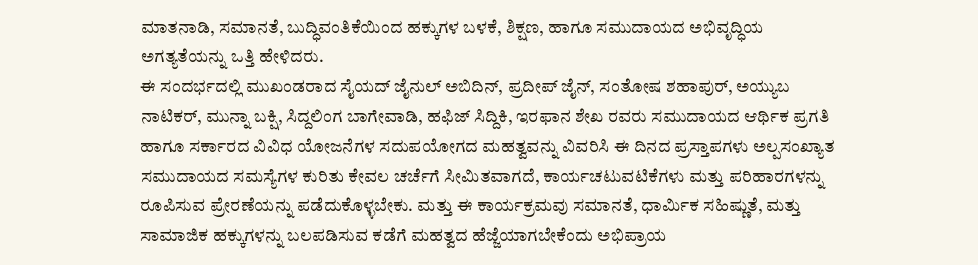ಮಾತನಾಡಿ, ಸಮಾನತೆ, ಬುದ್ಧಿವಂತಿಕೆಯಿಂದ ಹಕ್ಕುಗಳ ಬಳಕೆ, ಶಿಕ್ಷಣ, ಹಾಗೂ ಸಮುದಾಯದ ಅಭಿವೃದ್ಧಿಯ ಅಗತ್ಯತೆಯನ್ನು ಒತ್ತಿ ಹೇಳಿದರು.
ಈ ಸಂದರ್ಭದಲ್ಲಿ ಮುಖಂಡರಾದ ಸೈಯದ್ ಜೈನುಲ್ ಅಬಿದಿನ್, ಪ್ರದೀಪ್ ಜೈನ್, ಸಂತೋಷ ಶಹಾಪುರ್, ಅಯ್ಯುಬ ನಾಟಿಕರ್, ಮುನ್ನಾ ಬಕ್ಷಿ, ಸಿದ್ದಲಿಂಗ ಬಾಗೇವಾಡಿ, ಹಫಿಜ್ ಸಿದ್ದಿಕಿ, ಇರಫಾನ ಶೇಖ ರವರು ಸಮುದಾಯದ ಆರ್ಥಿಕ ಪ್ರಗತಿ ಹಾಗೂ ಸರ್ಕಾರದ ವಿವಿಧ ಯೋಜನೆಗಳ ಸದುಪಯೋಗದ ಮಹತ್ವವನ್ನು ವಿವರಿಸಿ ಈ ದಿನದ ಪ್ರಸ್ತಾಪಗಳು ಅಲ್ಪಸಂಖ್ಯಾತ ಸಮುದಾಯದ ಸಮಸ್ಯೆಗಳ ಕುರಿತು ಕೇವಲ ಚರ್ಚೆಗೆ ಸೀಮಿತವಾಗದೆ, ಕಾರ್ಯಚಟುವಟಿಕೆಗಳು ಮತ್ತು ಪರಿಹಾರಗಳನ್ನು ರೂಪಿಸುವ ಪ್ರೇರಣೆಯನ್ನು ಪಡೆದುಕೊಳ್ಳಬೇಕು. ಮತ್ತು ಈ ಕಾರ್ಯಕ್ರಮವು ಸಮಾನತೆ, ಧಾರ್ಮಿಕ ಸಹಿಷ್ಣುತೆ, ಮತ್ತು ಸಾಮಾಜಿಕ ಹಕ್ಕುಗಳನ್ನು ಬಲಪಡಿಸುವ ಕಡೆಗೆ ಮಹತ್ವದ ಹೆಜ್ಜೆಯಾಗಬೇಕೆಂದು ಅಭಿಪ್ರಾಯ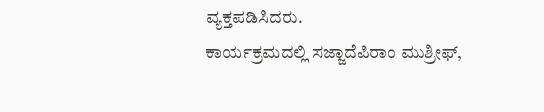ವ್ಯಕ್ತಪಡಿಸಿದರು.
ಕಾರ್ಯಕ್ರಮದಲ್ಲಿ ಸಜ್ಜಾದೆಪಿರಾಂ ಮುಶ್ರೀಫ್,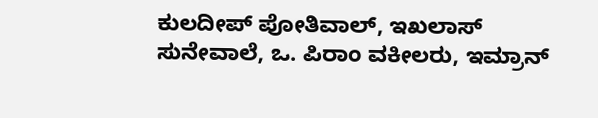ಕುಲದೀಪ್ ಪೋತಿವಾಲ್, ಇಖಲಾಸ್ ಸುನೇವಾಲೆ, ಒ. ಪಿರಾಂ ವಕೀಲರು, ಇಮ್ರಾನ್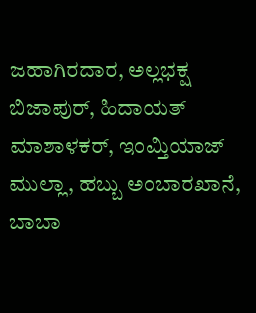ಜಹಾಗಿರದಾರ, ಅಲ್ಲಭಕ್ಷ ಬಿಜಾಪುರ್, ಹಿದಾಯತ್ ಮಾಶಾಳಕರ್, ಇಂಮ್ತಿಯಾಜ್ ಮುಲ್ಲಾ, ಹಬ್ಬು ಅಂಬಾರಖಾನೆ, ಬಾಬಾ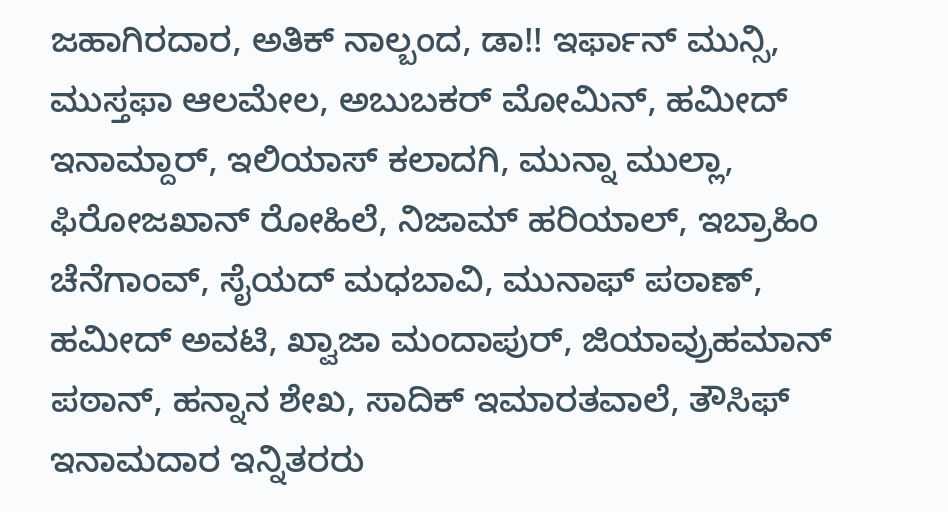ಜಹಾಗಿರದಾರ, ಅತಿಕ್ ನಾಲ್ಬಂದ, ಡಾ!! ಇರ್ಫಾನ್ ಮುನ್ಸಿ, ಮುಸ್ತಫಾ ಆಲಮೇಲ, ಅಬುಬಕರ್ ಮೋಮಿನ್, ಹಮೀದ್ ಇನಾಮ್ದಾರ್, ಇಲಿಯಾಸ್ ಕಲಾದಗಿ, ಮುನ್ನಾ ಮುಲ್ಲಾ, ಫಿರೋಜಖಾನ್ ರೋಹಿಲೆ, ನಿಜಾಮ್ ಹರಿಯಾಲ್, ಇಬ್ರಾಹಿಂ ಚೆನೆಗಾಂವ್, ಸೈಯದ್ ಮಧಬಾವಿ, ಮುನಾಫ್ ಪಠಾಣ್, ಹಮೀದ್ ಅವಟಿ, ಖ್ವಾಜಾ ಮಂದಾಪುರ್, ಜಿಯಾವ್ರುಹಮಾನ್ ಪಠಾನ್, ಹನ್ನಾನ ಶೇಖ, ಸಾದಿಕ್ ಇಮಾರತವಾಲೆ, ತೌಸಿಫ್ ಇನಾಮದಾರ ಇನ್ನಿತರರು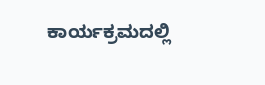ಕಾರ್ಯಕ್ರಮದಲ್ಲಿ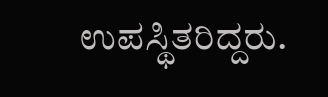ಉಪಸ್ಥಿತರಿದ್ದರು.